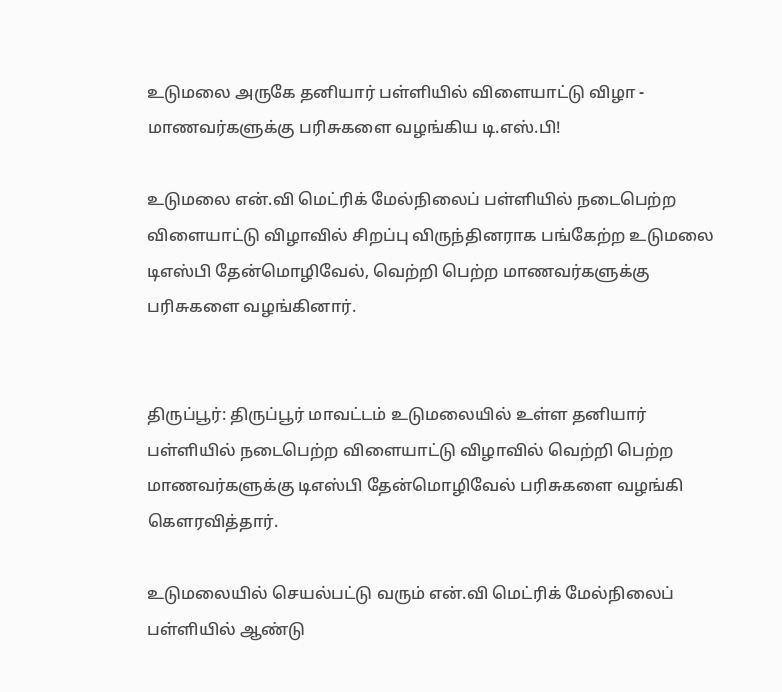உடுமலை அருகே தனியார் பள்ளியில் விளையாட்டு விழா - மாணவர்களுக்கு பரிசுகளை வழங்கிய டி.எஸ்.பி!

உடுமலை என்.வி மெட்ரிக் மேல்நிலைப் பள்ளியில் நடைபெற்ற விளையாட்டு விழாவில் சிறப்பு விருந்தினராக பங்கேற்ற உடுமலை டிஎஸ்பி தேன்மொழிவேல், வெற்றி பெற்ற மாணவர்களுக்கு பரிசுகளை வழங்கினார்.


திருப்பூர்: திருப்பூர் மாவட்டம் உடுமலையில் உள்ள தனியார் பள்ளியில் நடைபெற்ற விளையாட்டு விழாவில் வெற்றி பெற்ற மாணவர்களுக்கு டிஎஸ்பி தேன்மொழிவேல் பரிசுகளை வழங்கி கௌரவித்தார்.

உடுமலையில் செயல்பட்டு வரும் என்.வி மெட்ரிக் மேல்நிலைப் பள்ளியில் ஆண்டு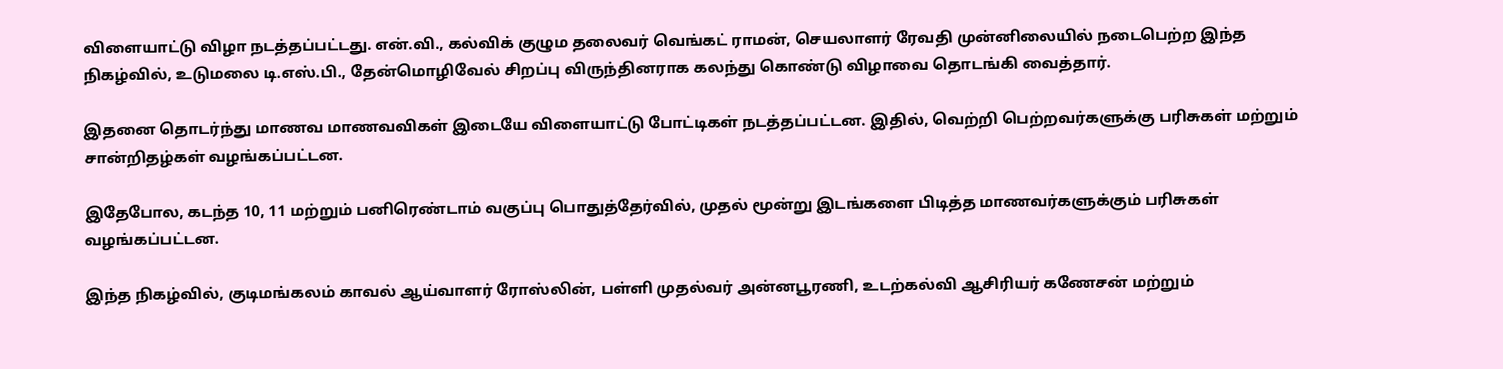விளையாட்டு விழா நடத்தப்பட்டது. என்.வி., கல்விக் குழும தலைவர் வெங்கட் ராமன், செயலாளர் ரேவதி முன்னிலையில் நடைபெற்ற இந்த நிகழ்வில், உடுமலை டி.எஸ்.பி., தேன்மொழிவேல் சிறப்பு விருந்தினராக கலந்து கொண்டு விழாவை தொடங்கி வைத்தார்.

இதனை தொடர்ந்து மாணவ மாணவவிகள் இடையே விளையாட்டு போட்டிகள் நடத்தப்பட்டன. இதில், வெற்றி பெற்றவர்களுக்கு பரிசுகள் மற்றும் சான்றிதழ்கள் வழங்கப்பட்டன.

இதேபோல, கடந்த 10, 11 மற்றும் பனிரெண்டாம் வகுப்பு பொதுத்தேர்வில், முதல் மூன்று இடங்களை பிடித்த மாணவர்களுக்கும் பரிசுகள் வழங்கப்பட்டன.

இந்த நிகழ்வில், குடிமங்கலம் காவல் ஆய்வாளர் ரோஸ்லின், பள்ளி முதல்வர் அன்னபூரணி, உடற்கல்வி ஆசிரியர் கணேசன் மற்றும்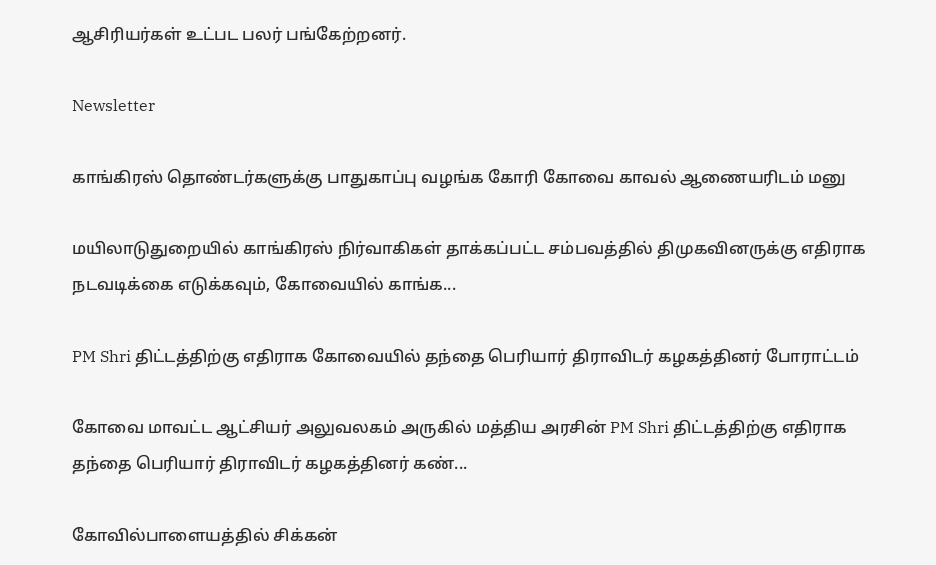ஆசிரியர்கள் உட்பட பலர் பங்கேற்றனர்.

Newsletter

காங்கிரஸ் தொண்டர்களுக்கு பாதுகாப்பு வழங்க கோரி கோவை காவல் ஆணையரிடம் மனு

மயிலாடுதுறையில் காங்கிரஸ் நிர்வாகிகள் தாக்கப்பட்ட சம்பவத்தில் திமுகவினருக்கு எதிராக நடவடிக்கை எடுக்கவும், கோவையில் காங்க...

PM Shri திட்டத்திற்கு எதிராக கோவையில் தந்தை பெரியார் திராவிடர் கழகத்தினர் போராட்டம்

கோவை மாவட்ட ஆட்சியர் அலுவலகம் அருகில் மத்திய அரசின் PM Shri திட்டத்திற்கு எதிராக தந்தை பெரியார் திராவிடர் கழகத்தினர் கண்...

கோவில்பாளையத்தில் சிக்கன்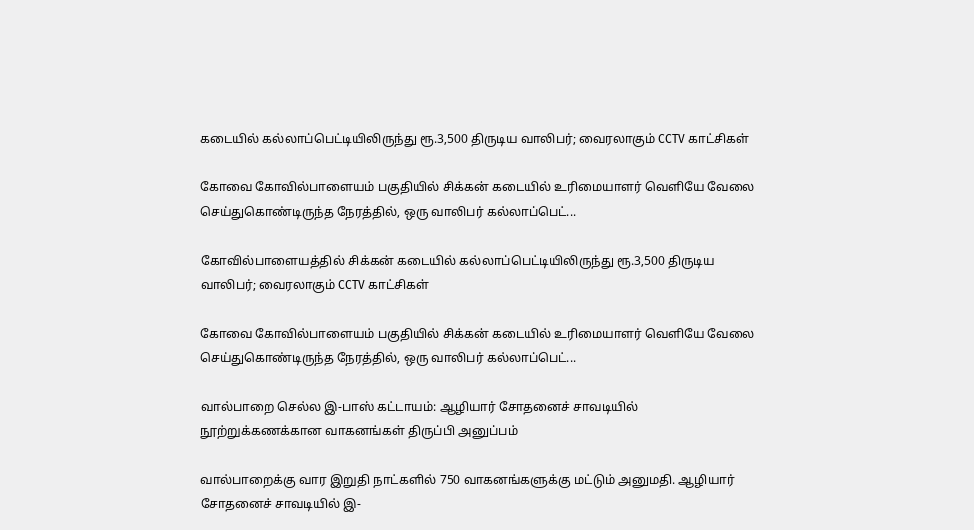கடையில் கல்லாப்பெட்டியிலிருந்து ரூ.3,500 திருடிய வாலிபர்; வைரலாகும் CCTV காட்சிகள்

கோவை கோவில்பாளையம் பகுதியில் சிக்கன் கடையில் உரிமையாளர் வெளியே வேலை செய்துகொண்டிருந்த நேரத்தில், ஒரு வாலிபர் கல்லாப்பெட்...

கோவில்பாளையத்தில் சிக்கன் கடையில் கல்லாப்பெட்டியிலிருந்து ரூ.3,500 திருடிய வாலிபர்; வைரலாகும் CCTV காட்சிகள்

கோவை கோவில்பாளையம் பகுதியில் சிக்கன் கடையில் உரிமையாளர் வெளியே வேலை செய்துகொண்டிருந்த நேரத்தில், ஒரு வாலிபர் கல்லாப்பெட்...

வால்பாறை செல்ல இ-பாஸ் கட்டாயம்: ஆழியார் சோதனைச் சாவடியில் நூற்றுக்கணக்கான வாகனங்கள் திருப்பி அனுப்பம்

வால்பாறைக்கு வார இறுதி நாட்களில் 750 வாகனங்களுக்கு மட்டும் அனுமதி. ஆழியார் சோதனைச் சாவடியில் இ-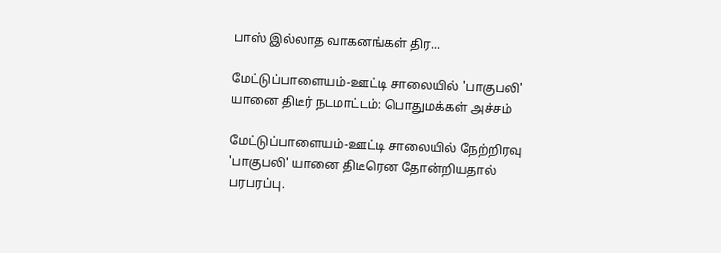பாஸ் இல்லாத வாகனங்கள் திர...

மேட்டுப்பாளையம்-ஊட்டி சாலையில் 'பாகுபலி' யானை திடீர் நடமாட்டம்: பொதுமக்கள் அச்சம்

மேட்டுப்பாளையம்-ஊட்டி சாலையில் நேற்றிரவு 'பாகுபலி' யானை திடீரென தோன்றியதால் பரபரப்பு.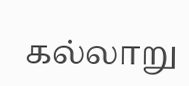கல்லாறு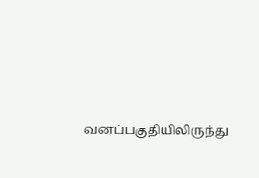வனப்பகுதியிலிருந்து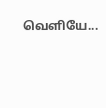வெளியே...